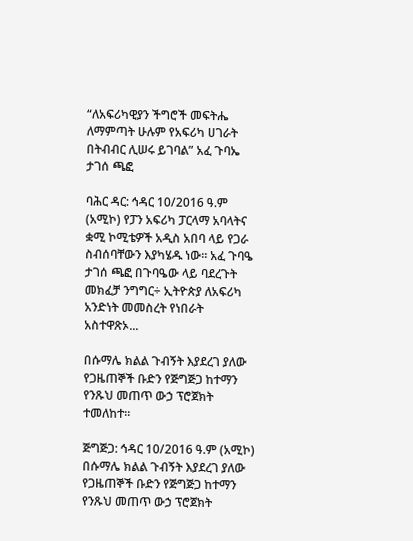“ለአፍሪካዊያን ችግሮች መፍትሔ ለማምጣት ሁሉም የአፍሪካ ሀገራት በትብብር ሊሠሩ ይገባል” አፈ ጉባኤ ታገሰ ጫፎ

ባሕር ዳር: ኅዳር 10/2016 ዓ.ም (አሚኮ) የፓን አፍሪካ ፓርላማ አባላትና ቋሚ ኮሚቴዎች አዲስ አበባ ላይ የጋራ ስብሰባቸውን እያካሄዱ ነው፡፡ አፈ ጉባዔ ታገሰ ጫፎ በጉባዔው ላይ ባደረጉት መክፈቻ ንግግር÷ ኢትዮጵያ ለአፍሪካ አንድነት መመስረት የነበራት አስተዋጽኦ...

በሱማሌ ክልል ጉብኝት እያደረገ ያለው የጋዜጠኞች ቡድን የጅግጅጋ ከተማን የንጹህ መጠጥ ውኃ ፕሮጀክት ተመለከተ።

ጅግጅጋ: ኅዳር 10/2016 ዓ.ም (አሚኮ) በሱማሌ ክልል ጉብኝት እያደረገ ያለው የጋዜጠኞች ቡድን የጅግጅጋ ከተማን የንጹህ መጠጥ ውኃ ፕሮጀክት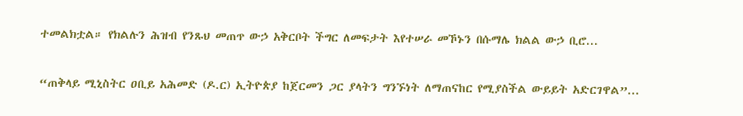ተመልክቷል። የክልሉን ሕዝብ የንጹህ መጠጥ ውኃ አቅርቦት ችግር ለመፍታት እየተሠራ መኾኑን በሱማሌ ክልል ውኃ ቢሮ...

“ጠቅላይ ሚኒስትር ዐቢይ አሕመድ (ዶ.ር) ኢትዮጵያ ከጀርመን ጋር ያላትን ግንኙነት ለማጠናከር የሚያስችል ውይይት አድርገዋል”...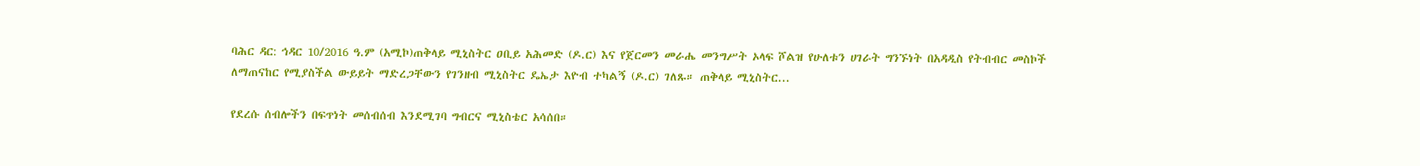ባሕር ዳር: ኅዳር 10/2016 ዓ.ም (አሚኮ)ጠቅላይ ሚኒስትር ዐቢይ አሕመድ (ዶ.ር) እና የጀርመን መራሔ መንግሥት ኦላፍ ሾልዝ የሁለቱን ሀገራት ግንኙነት በአዳዲስ የትብብር መስኮች ለማጠናከር የሚያስችል ውይይት ማድረጋቸውን የገንዘብ ሚኒስትር ዴኤታ እዮብ ተካልኝ (ዶ.ር) ገለጹ። ጠቅላይ ሚኒስትር...

የደረሱ ሰብሎችን በፍጥነት መሰብሰብ እንደሚገባ ግብርና ሚኒስቴር አሳሰበ።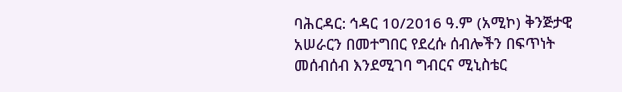ባሕርዳር: ኅዳር 10/2016 ዓ.ም (አሚኮ) ቅንጅታዊ አሠራርን በመተግበር የደረሱ ሰብሎችን በፍጥነት መሰብሰብ እንደሚገባ ግብርና ሚኒስቴር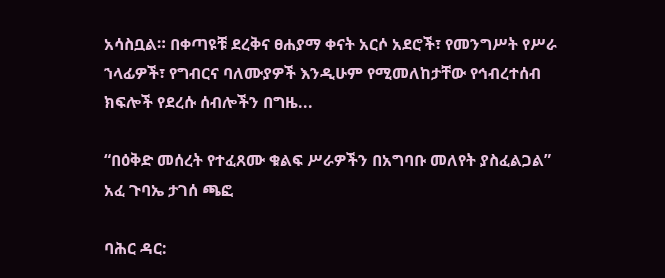አሳስቧል። በቀጣዩቹ ደረቅና ፀሐያማ ቀናት አርሶ አደሮች፣ የመንግሥት የሥራ ኀላፊዎች፣ የግብርና ባለሙያዎች እንዲሁም የሚመለከታቸው የኅብረተሰብ ክፍሎች የደረሱ ሰብሎችን በግዜ...

“በዕቅድ መሰረት የተፈጸሙ ቁልፍ ሥራዎችን በአግባቡ መለየት ያስፈልጋል” አፈ ጉባኤ ታገሰ ጫፎ

ባሕር ዳር: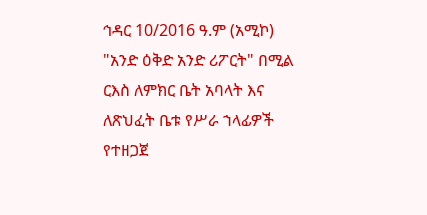ኅዳር 10/2016 ዓ.ም (አሚኮ) "አንድ ዕቅድ አንድ ሪፖርት" በሚል ርእስ ለምክር ቤት አባላት እና ለጽህፈት ቤቱ የሥራ ኀላፊዎች የተዘጋጀ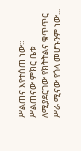ሥልጠና እየተሰጠ ነው። ሥልጠናው ምክር ቤቱ ለሚያደርገው የክትትልና ቁጥጥር ሥራ ሚናው የጎላ መሆኑንም ነው...